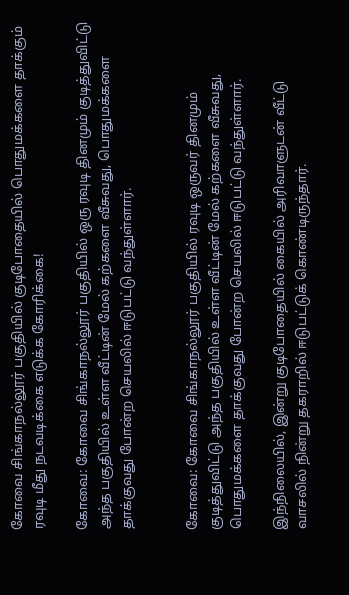கோவை சிங்காநல்லூர் பகுதியில் குடிபோதையில் பொதுமக்களை தாக்கும் ரவுடி மீது நடவடிக்கை எடுக்க கோரிக்கை!

கோவை: கோவை சிங்காநல்லூர் பகுதியில் ஒரு ரவுடி தினமும் குடித்துவிட்டு அந்த பகுதியில் உள்ள வீட்டின் மேல் கற்களை வீசுவது, பொதுமக்களை தாக்குவது போன்ற செயலில் ஈடுபட்டு வந்துள்ளார்.


கோவை: கோவை சிங்காநல்லூர் பகுதியில் ரவுடி ஒருவர் தினமும் குடித்துவிட்டு அந்த பகுதியில் உள்ள வீட்டின் மேல் கற்களை வீசுவது, பொதுமக்களை தாக்குவது போன்ற செயலில் ஈடுபட்டு வந்துள்ளார்.

இந்நிலையில், இன்று குடிபோதையில் கையில் அரிவாளுடன் வீட்டு வாசலில் நின்று தகராறில் ஈடுபட்டுக் கொண்டிருந்தார்.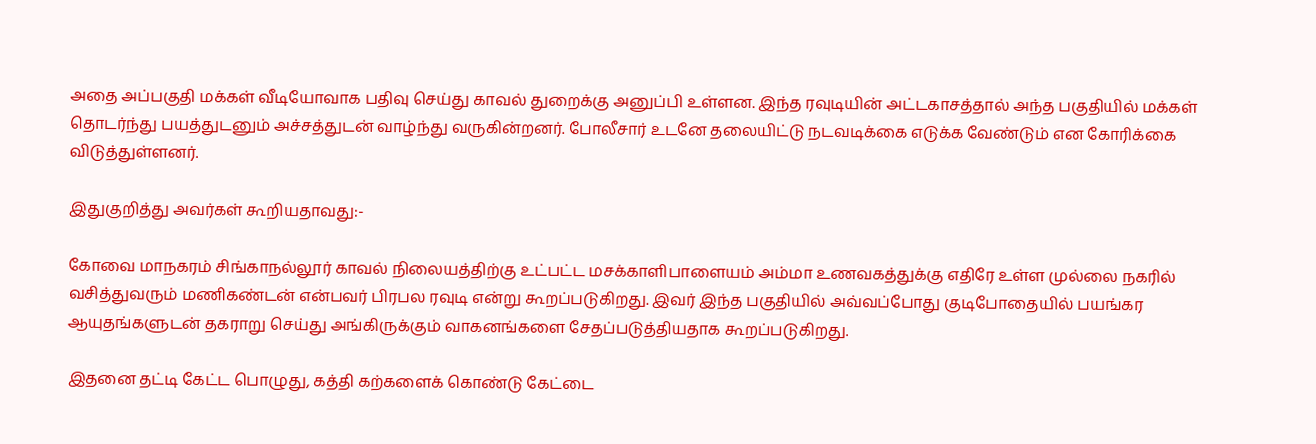அதை அப்பகுதி மக்கள் வீடியோவாக பதிவு செய்து காவல் துறைக்கு அனுப்பி உள்ளன. இந்த ரவுடியின் அட்டகாசத்தால் அந்த பகுதியில் மக்கள் தொடர்ந்து பயத்துடனும் அச்சத்துடன் வாழ்ந்து வருகின்றனர். போலீசார் உடனே தலையிட்டு நடவடிக்கை எடுக்க வேண்டும் என கோரிக்கை விடுத்துள்ளனர்.

இதுகுறித்து அவர்கள் கூறியதாவது:-

கோவை மாநகரம் சிங்காநல்லூர் காவல் நிலையத்திற்கு உட்பட்ட மசக்காளிபாளையம் அம்மா உணவகத்துக்கு எதிரே உள்ள முல்லை நகரில் வசித்துவரும் மணிகண்டன் என்பவர் பிரபல ரவுடி என்று கூறப்படுகிறது. இவர் இந்த பகுதியில் அவ்வப்போது குடிபோதையில் பயங்கர ஆயுதங்களுடன் தகராறு செய்து அங்கிருக்கும் வாகனங்களை சேதப்படுத்தியதாக கூறப்படுகிறது.

இதனை தட்டி கேட்ட பொழுது, கத்தி கற்களைக் கொண்டு கேட்டை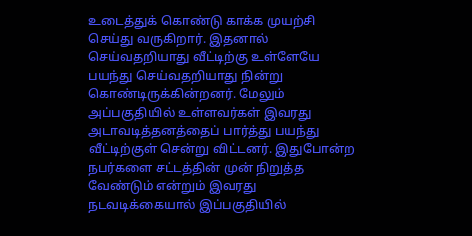உடைத்துக் கொண்டு காக்க முயற்சி செய்து வருகிறார். இதனால் செய்வதறியாது வீட்டிற்கு உள்ளேயே பயந்து செய்வதறியாது நின்று கொண்டிருக்கின்றனர். மேலும் அப்பகுதியில் உள்ளவர்கள் இவரது அடாவடித்தனத்தைப் பார்த்து பயந்து வீட்டிற்குள் சென்று விட்டனர். இதுபோன்ற நபர்களை சட்டத்தின் முன் நிறுத்த வேண்டும் என்றும் இவரது நடவடிக்கையால் இப்பகுதியில்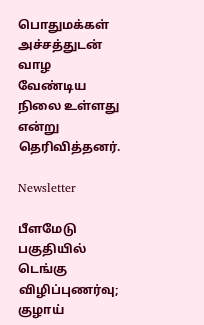பொதுமக்கள் அச்சத்துடன் வாழ வேண்டிய நிலை உள்ளது என்று தெரிவித்தனர்.

Newsletter

பீளமேடு பகுதியில் டெங்கு விழிப்புணர்வு; குழாய்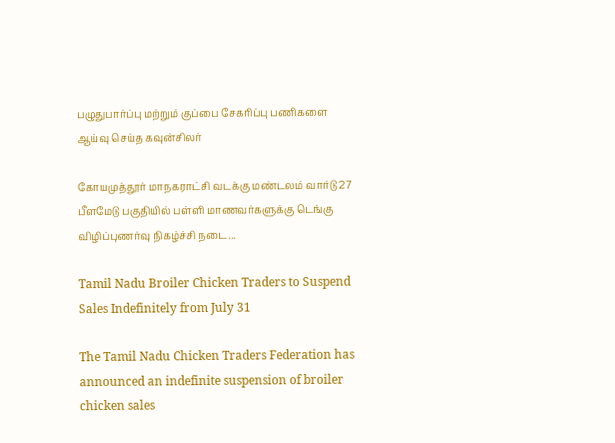பழுதுபார்ப்பு மற்றும் குப்பை சேகரிப்பு பணிகளை ஆய்வு செய்த கவுன்சிலர்

கோயமுத்தூர் மாநகராட்சி வடக்கு மண்டலம் வார்டு 27 பீளமேடு பகுதியில் பள்ளி மாணவர்களுக்கு டெங்கு விழிப்புணர்வு நிகழ்ச்சி நடை...

Tamil Nadu Broiler Chicken Traders to Suspend Sales Indefinitely from July 31

The Tamil Nadu Chicken Traders Federation has announced an indefinite suspension of broiler chicken sales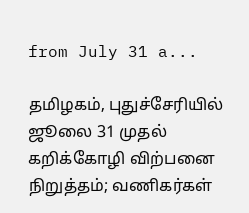from July 31 a...

தமிழகம், புதுச்சேரியில் ஜூலை 31 முதல் கறிக்கோழி விற்பனை நிறுத்தம்; வணிகர்கள்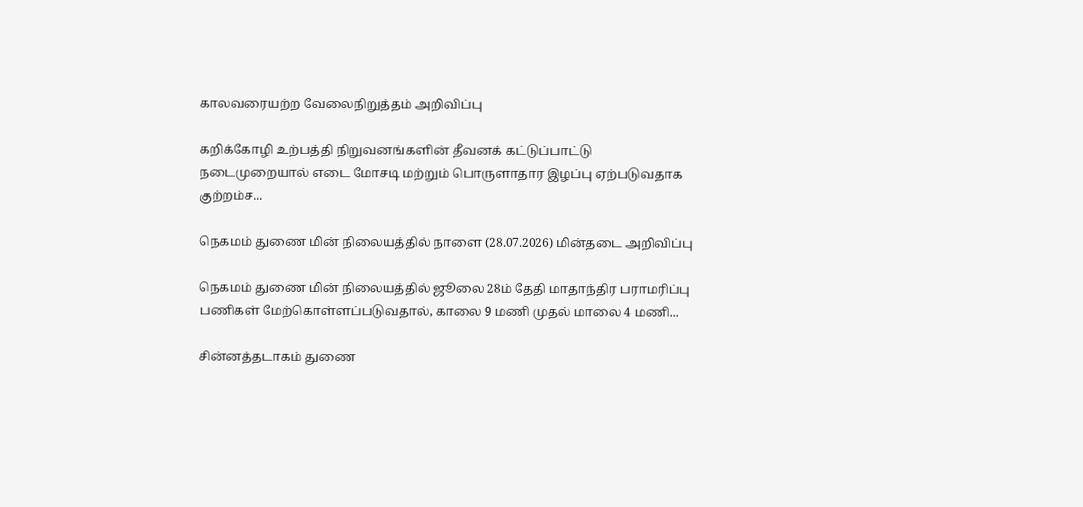காலவரையற்ற வேலைநிறுத்தம் அறிவிப்பு

கறிக்கோழி உற்பத்தி நிறுவனங்களின் தீவனக் கட்டுப்பாட்டு நடைமுறையால் எடை மோசடி மற்றும் பொருளாதார இழப்பு ஏற்படுவதாக குற்றம்ச...

நெகமம் துணை மின் நிலையத்தில் நாளை (28.07.2026) மின்தடை அறிவிப்பு

நெகமம் துணை மின் நிலையத்தில் ஜூலை 28ம் தேதி மாதாந்திர பராமரிப்பு பணிகள் மேற்கொள்ளப்படுவதால், காலை 9 மணி முதல் மாலை 4 மணி...

சின்னத்தடாகம் துணை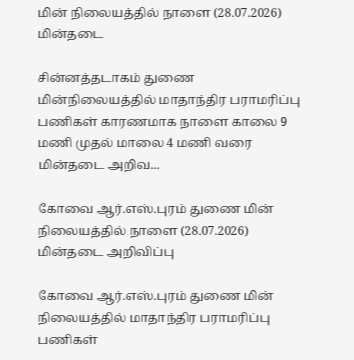மின் நிலையத்தில் நாளை (28.07.2026) மின்தடை

சின்னத்தடாகம் துணை மின்நிலையத்தில் மாதாந்திர பராமரிப்பு பணிகள் காரணமாக நாளை காலை 9 மணி முதல் மாலை 4 மணி வரை மின்தடை அறிவ...

கோவை ஆர்.எஸ்.புரம் துணை மின் நிலையத்தில் நாளை (28.07.2026) மின்தடை அறிவிப்பு

கோவை ஆர்.எஸ்.புரம் துணை மின் நிலையத்தில் மாதாந்திர பராமரிப்பு பணிகள்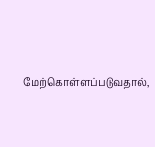மேற்கொள்ளப்படுவதால்,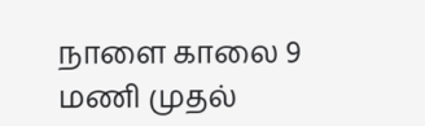நாளை காலை 9 மணி முதல்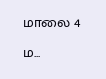மாலை 4 ம...